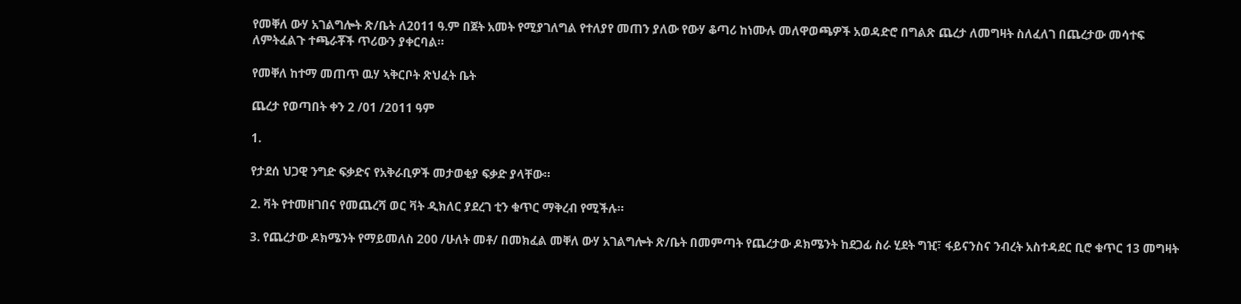የመቐለ ውሃ አገልግሎት ጽ/ቤት ለ2011 ዓ.ም በጀት አመት የሚያገለግል የተለያየ መጠን ያለው የውሃ ቆጣሪ ከነሙሉ መለዋወጫዎች አወዳድሮ በግልጽ ጨረታ ለመግዛት ስለፈለገ በጨረታው መሳተፍ ለምትፈልጉ ተጫራቾች ጥሪውን ያቀርባል።

የመቐለ ከተማ መጠጥ ዉሃ ኣቅርቦት ጽህፈት ቤት

ጨረታ የወጣበት ቀን 2 /01 /2011 ዓም

1.

የታደሰ ህጋዊ ንግድ ፍቃድና የአቅራቢዎች መታወቂያ ፍቃድ ያላቸው።

2. ቫት የተመዘገበና የመጨረሻ ወር ቫት ዲክለር ያደረገ ቲን ቁጥር ማቅረብ የሚችሉ።

3. የጨረታው ዶክሜንት የማይመለስ 200 /ሁለት መቶ/ በመክፈል መቐለ ውሃ አገልግሎት ጽ/ቤት በመምጣት የጨረታው ዶክሜንት ከደጋፊ ስራ ሂደት ግዢ፣ ፋይናንስና ንብረት አስተዳደር ቢሮ ቁጥር 13 መግዛት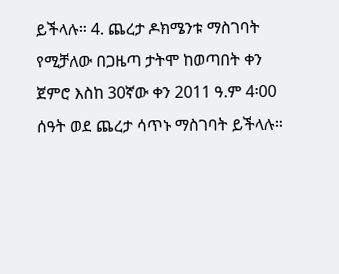ይችላሉ። 4. ጨረታ ዶክሜንቱ ማስገባት የሚቻለው በጋዜጣ ታትሞ ከወጣበት ቀን ጀምሮ እስከ 30ኛው ቀን 2011 ዓ.ም 4፡00 ሰዓት ወደ ጨረታ ሳጥኑ ማስገባት ይችላሉ።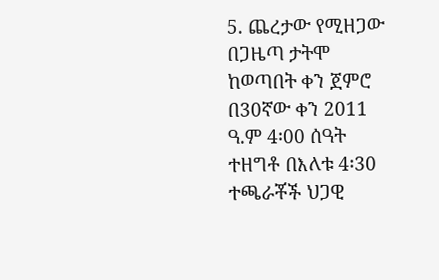5. ጨረታው የሚዘጋው በጋዜጣ ታትሞ ከወጣበት ቀን ጀምሮ በ30ኛው ቀን 2011 ዓ.ም 4፡00 ሰዓት ተዘግቶ በእለቱ 4፡30 ተጫራቾች ህጋዊ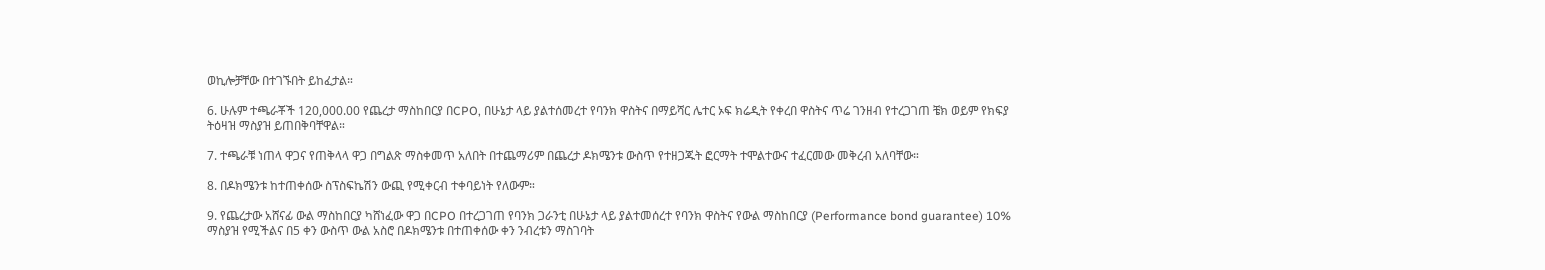ወኪሎቻቸው በተገኙበት ይከፈታል።

6. ሁሉም ተጫራቾች 120,000.00 የጨረታ ማስከበርያ በCPO, በሁኔታ ላይ ያልተሰመረተ የባንክ ዋስትና በማይሻር ሌተር ኦፍ ክሬዲት የቀረበ ዋስትና ጥሬ ገንዘብ የተረጋገጠ ቼክ ወይም የክፍያ ትዕዛዝ ማስያዝ ይጠበቅባቸዋል።

7. ተጫራቹ ነጠላ ዋጋና የጠቅላላ ዋጋ በግልጽ ማስቀመጥ አለበት በተጨማሪም በጨረታ ዶክሜንቱ ውስጥ የተዘጋጁት ፎርማት ተሞልተውና ተፈርመው መቅረብ አለባቸው።

8. በዶክሜንቱ ከተጠቀሰው ስፕስፍኬሽን ውጪ የሚቀርብ ተቀባይነት የለውም።

9. የጨረታው አሸናፊ ውል ማስከበርያ ካሸነፈው ዋጋ በCPO በተረጋገጠ የባንክ ጋራንቲ በሁኔታ ላይ ያልተመሰረተ የባንክ ዋስትና የውል ማስከበርያ (Performance bond guarantee) 10% ማስያዝ የሚችልና በ5 ቀን ውስጥ ውል አስሮ በዶክሜንቱ በተጠቀሰው ቀን ንብረቱን ማስገባት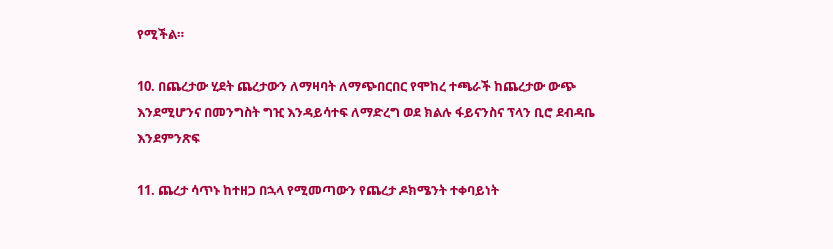የሚችል።

10. በጨረታው ሂደት ጨረታውን ለማዛባት ለማጭበርበር የሞከረ ተጫራች ከጨረታው ውጭ እንደሚሆንና በመንግስት ግዢ እንዳይሳተፍ ለማድረግ ወደ ክልሉ ፋይናንስና ፕላን ቢሮ ደብዳቤ እንደምንጽፍ

11. ጨረታ ሳጥኑ ከተዘጋ በኋላ የሚመጣውን የጨረታ ዶክሜንት ተቀባይነት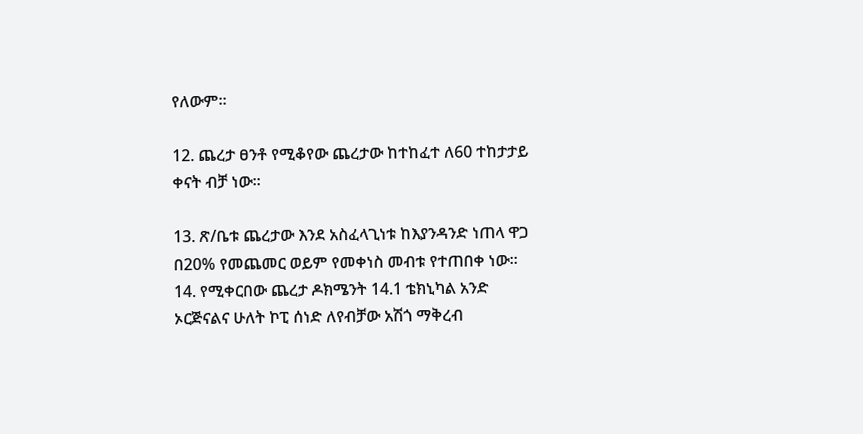የለውም።

12. ጨረታ ፀንቶ የሚቆየው ጨረታው ከተከፈተ ለ60 ተከታታይ ቀናት ብቻ ነው።

13. ጽ/ቤቱ ጨረታው እንደ አስፈላጊነቱ ከእያንዳንድ ነጠላ ዋጋ በ20% የመጨመር ወይም የመቀነስ መብቱ የተጠበቀ ነው። 14. የሚቀርበው ጨረታ ዶክሜንት 14.1 ቴክኒካል አንድ ኦርጅናልና ሁለት ኮፒ ሰነድ ለየብቻው አሽጎ ማቅረብ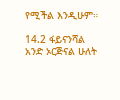የሚችል እንዲሁም።

14.2 ፋይናንሻል አንድ ኦርጅናል ሁለት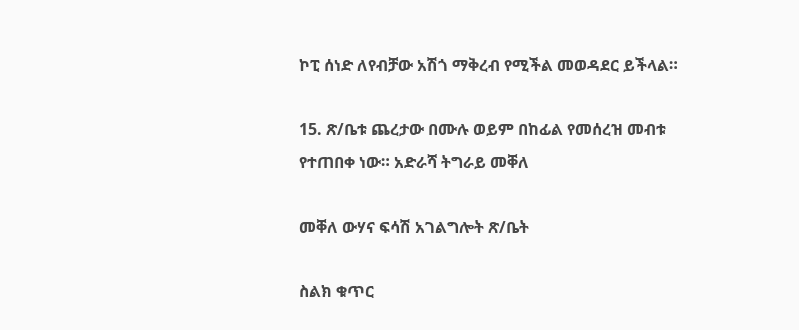ኮፒ ሰነድ ለየብቻው አሽጎ ማቅረብ የሚችል መወዳደር ይችላል።

15. ጽ/ቤቱ ጨረታው በሙሉ ወይም በከፊል የመሰረዝ መብቱ የተጠበቀ ነው። አድራሻ ትግራይ መቐለ

መቐለ ውሃና ፍሳሽ አገልግሎት ጽ/ቤት

ስልክ ቁጥር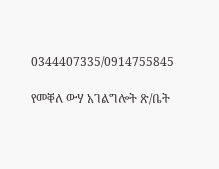0344407335/0914755845

የመቐለ ውሃ አገልግሎት ጽ/ቤት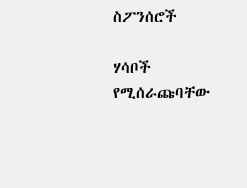ስፖንሰሮች

ሃሳቦች የሚሰራጩባቸው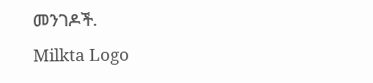መንገዶች.
Milkta Logo